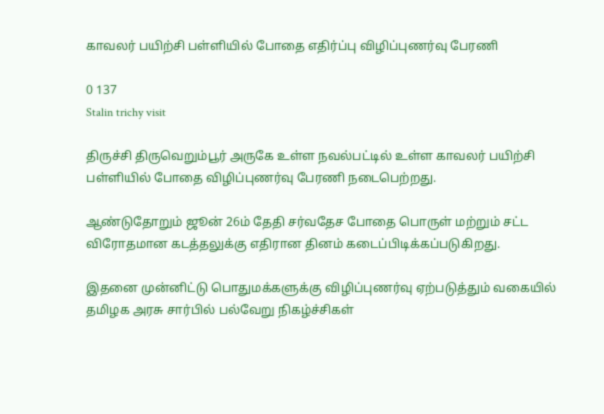காவலர் பயிற்சி பள்ளியில் போதை எதிர்ப்பு விழிப்புணர்வு பேரணி

0 137
Stalin trichy visit

திருச்சி திருவெறும்பூர் அருகே உள்ள நவல்பட்டில் உள்ள காவலர் பயிற்சி பள்ளியில் போதை விழிப்புணர்வு பேரணி நடைபெற்றது.

ஆண்டுதோறும் ஜூன் 26ம் தேதி சர்வதேச போதை பொருள் மற்றும் சட்ட விரோதமான கடத்தலுக்கு எதிரான தினம் கடைப்பிடிக்கப்படுகிறது.

இதனை முன்னிட்டு பொதுமக்களுக்கு விழிப்புணர்வு ஏற்படுத்தும் வகையில் தமிழக அரசு சார்பில் பல்வேறு நிகழ்ச்சிகள்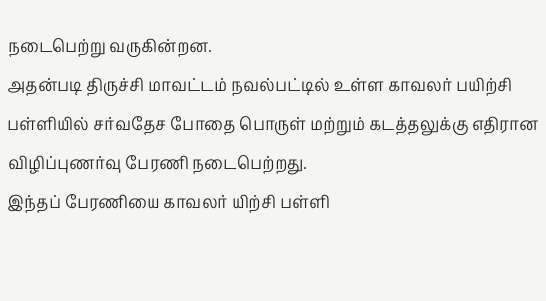நடைபெற்று வருகின்றன.
அதன்படி திருச்சி மாவட்டம் நவல்பட்டில் உள்ள காவலர் பயிற்சி பள்ளியில் சர்வதேச போதை பொருள் மற்றும் கடத்தலுக்கு எதிரான விழிப்புணர்வு பேரணி நடைபெற்றது.
இந்தப் பேரணியை காவலர் யிற்சி பள்ளி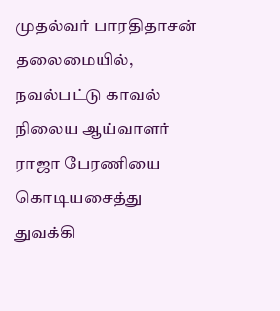முதல்வர் பாரதிதாசன் தலைமையில், நவல்பட்டு காவல் நிலைய ஆய்வாளர் ராஜா பேரணியை கொடியசைத்து துவக்கி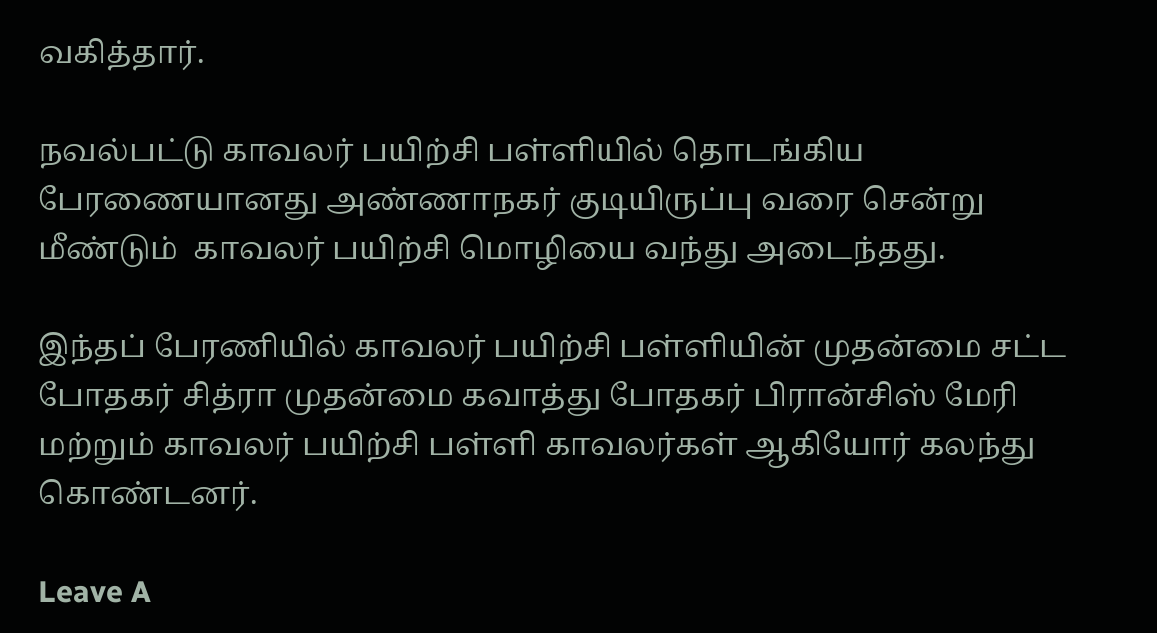வகித்தார்.

நவல்பட்டு காவலர் பயிற்சி பள்ளியில் தொடங்கிய பேரணையானது அண்ணாநகர் குடியிருப்பு வரை சென்று மீண்டும்  காவலர் பயிற்சி மொழியை வந்து அடைந்தது.

இந்தப் பேரணியில் காவலர் பயிற்சி பள்ளியின் முதன்மை சட்ட போதகர் சித்ரா முதன்மை கவாத்து போதகர் பிரான்சிஸ் மேரி மற்றும் காவலர் பயிற்சி பள்ளி காவலர்கள் ஆகியோர் கலந்து கொண்டனர்.

Leave A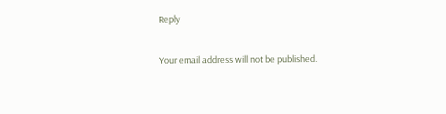Reply

Your email address will not be published.